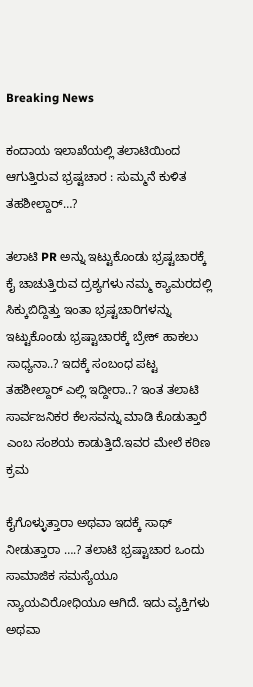Breaking News

ಕಂದಾಯ ಇಲಾಖೆಯಲ್ಲಿ ತಲಾಟಿಯಿಂದ ಆಗುತ್ತಿರುವ ಭ್ರಷ್ಟಚಾರ : ಸುಮ್ಮನೆ ಕುಳಿತ ತಹಶೀಲ್ದಾರ್…?

ತಲಾಟಿ PR ಅನ್ನು ಇಟ್ಟುಕೊಂಡು ಭ್ರಷ್ಟಚಾರಕ್ಕೆ ಕೈ ಚಾಚುತ್ತಿರುವ ದ್ರಶ್ಯಗಳು ನಮ್ಮ ಕ್ಯಾಮರದಲ್ಲಿ ಸಿಕ್ಕುಬಿದ್ದಿತ್ತು ಇಂತಾ ಭ್ರಷ್ಟಚಾರಿಗಳನ್ನು ಇಟ್ಟುಕೊಂಡು ಭ್ರಷ್ಟಾಚಾರಕ್ಕೆ ಬ್ರೇಕ್ ಹಾಕಲು ಸಾಧ್ಯನಾ..? ಇದಕ್ಕೆ ಸಂಬಂಧ ಪಟ್ಟ ತಹಶೀಲ್ದಾರ್ ಎಲ್ಲಿ ಇದ್ದೀರಾ..? ಇಂತ ತಲಾಟಿ ಸಾರ್ವಜನಿಕರ ಕೆಲಸವನ್ನು ಮಾಡಿ ಕೊಡುತ್ತಾರೆ ಎಂಬ ಸಂಶಯ ಕಾಡುತ್ತಿದೆ.ಇವರ ಮೇಲೆ ಕಠಿಣ ಕ್ರಮ

ಕೈಗೊಳ್ಳುತ್ತಾರಾ ಅಥವಾ ಇದಕ್ಕೆ ಸಾಥ್ ನೀಡುತ್ತಾರಾ ….? ತಲಾಟಿ ಭ್ರಷ್ಟಾಚಾರ ಒಂದು ಸಾಮಾಜಿಕ ಸಮಸ್ಯೆಯೂ ನ್ಯಾಯವಿರೋಧಿಯೂ ಆಗಿದೆ. ಇದು ವ್ಯಕ್ತಿಗಳು ಅಥವಾ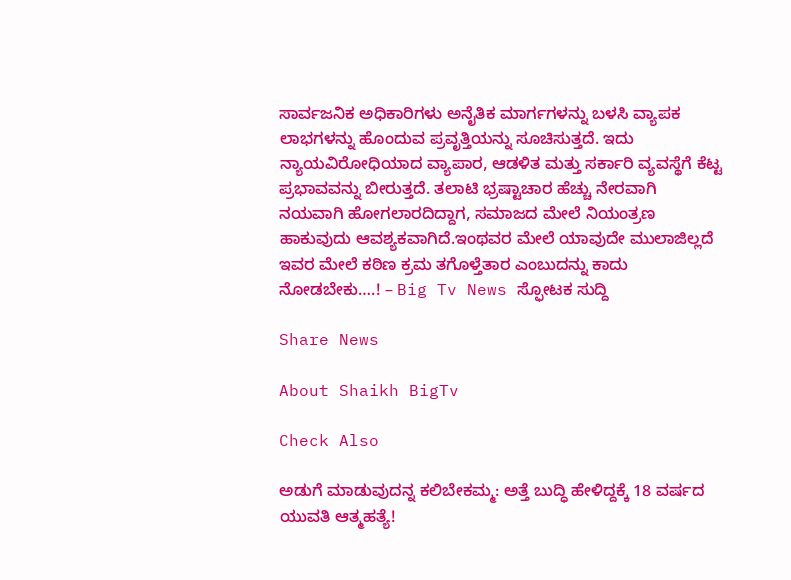ಸಾರ್ವಜನಿಕ ಅಧಿಕಾರಿಗಳು ಅನೈತಿಕ ಮಾರ್ಗಗಳನ್ನು ಬಳಸಿ ವ್ಯಾಪಕ ಲಾಭಗಳನ್ನು ಹೊಂದುವ ಪ್ರವೃತ್ತಿಯನ್ನು ಸೂಚಿಸುತ್ತದೆ. ಇದು ನ್ಯಾಯವಿರೋಧಿಯಾದ ವ್ಯಾಪಾರ, ಆಡಳಿತ ಮತ್ತು ಸರ್ಕಾರಿ ವ್ಯವಸ್ಥೆಗೆ ಕೆಟ್ಟ ಪ್ರಭಾವವನ್ನು ಬೀರುತ್ತದೆ. ತಲಾಟಿ ಭ್ರಷ್ಟಾಚಾರ ಹೆಚ್ಚು ನೇರವಾಗಿ ನಯವಾಗಿ ಹೋಗಲಾರದಿದ್ದಾಗ, ಸಮಾಜದ ಮೇಲೆ ನಿಯಂತ್ರಣ ಹಾಕುವುದು ಆವಶ್ಯಕವಾಗಿದೆ.ಇಂಥವರ ಮೇಲೆ ಯಾವುದೇ ಮುಲಾಜಿಲ್ಲದೆ ಇವರ ಮೇಲೆ ಕಠಿಣ ಕ್ರಮ ತಗೊಳ್ತೆತಾರ ಎಂಬುದನ್ನು ಕಾದು ನೋಡಬೇಕು….! – Big Tv News ಸ್ಫೋಟಕ ಸುದ್ದಿ

Share News

About Shaikh BigTv

Check Also

ಅಡುಗೆ ಮಾಡುವುದನ್ನ ಕಲಿಬೇಕಮ್ಮ: ಅತ್ತೆ ಬುದ್ಧಿ ಹೇಳಿದ್ದಕ್ಕೆ 18 ವರ್ಷದ ಯುವತಿ ಆತ್ಮಹತ್ಯೆ!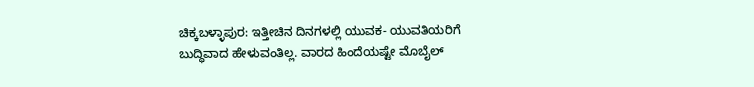ಚಿಕ್ಕಬಳ್ಳಾಪುರ: ಇತ್ತೀಚಿನ ದಿನಗಳಲ್ಲಿ ಯುವಕ- ಯುವತಿಯರಿಗೆ ಬುದ್ಧಿವಾದ ಹೇಳುವಂತಿಲ್ಲ. ವಾರದ ಹಿಂದೆಯಷ್ಟೇ ಮೊಬೈಲ್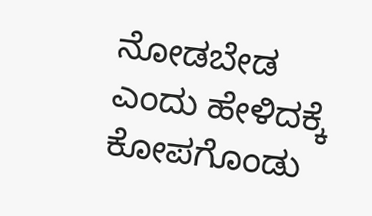ನೋಡಬೇಡ ಎಂದು ಹೇಳಿದಕ್ಕೆ ಕೋಪಗೊಂಡು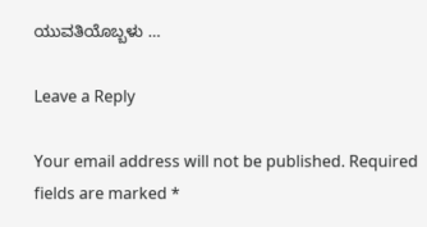ಯುವತಿಯೊಬ್ಬಳು …

Leave a Reply

Your email address will not be published. Required fields are marked *